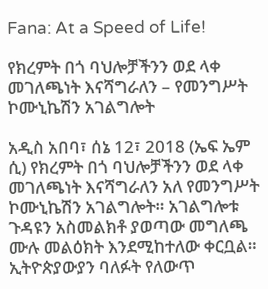Fana: At a Speed of Life!

የክረምት በጎ ባህሎቻችንን ወደ ላቀ መገለጫነት እናሻግራለን – የመንግሥት ኮሙኒኬሽን አገልግሎት

አዲስ አበባ፣ ሰኔ 12፣ 2018 (ኤፍ ኤም ሲ) የክረምት በጎ ባህሎቻችንን ወደ ላቀ መገለጫነት እናሻግራለን አለ የመንግሥት ኮሙኒኬሽን አገልግሎት። አገልግሎቱ ጉዳዩን አስመልክቶ ያወጣው መግለጫ ሙሉ መልዕክት እንደሚከተለው ቀርቧል። ኢትዮጵያውያን ባለፉት የለውጥ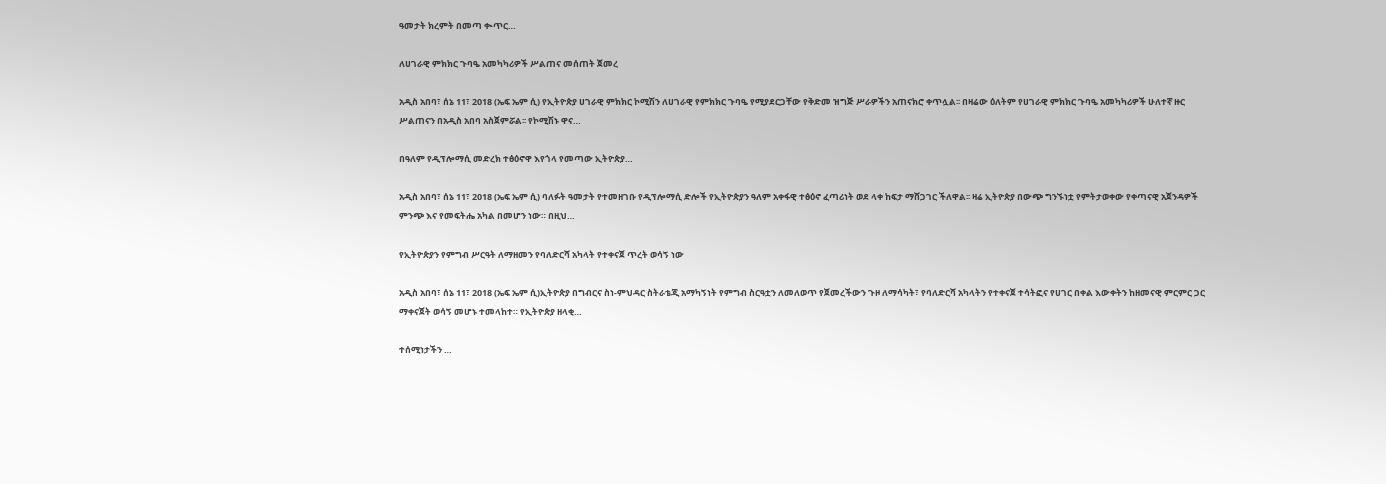ዓመታት ክረምት በመጣ ቊጥር…

ለሀገራዊ ምክክር ጉባዔ አመካካሪዎች ሥልጠና መሰጠት ጀመረ

አዲስ አበባ፣ ሰኔ 11፣ 2018 (ኤፍ ኤም ሲ) የኢትዮጵያ ሀገራዊ ምክክር ኮሚሽን ለሀገራዊ የምክክር ጉባዔ የሚያደርጋቸው የቅድመ ዝግጅ ሥራዎችን አጠናክሮ ቀጥሏል፡፡ በዛሬው ዕለትም የሀገራዊ ምክክር ጉባዔ አመካካሪዎች ሁለተኛ ዙር ሥልጠናን በአዲስ አበባ አስጀምሯል፡፡ የኮሚሽኑ ዋና…

በዓለም የዲፕሎማሲ መድረክ ተፅዕኖዋ እየጎላ የመጣው ኢትዮጵያ…

አዲስ አበባ፣ ሰኔ 11፣ 2018 (ኤፍ ኤም ሲ) ባለፉት ዓመታት የተመዘገቡ የዲፕሎማሲ ድሎች የኢትዮጵያን ዓለም አቀፋዊ ተፅዕኖ ፈጣሪነት ወደ ላቀ ከፍታ ማሸጋገር ችለዋል፡፡ ዛሬ ኢትዮጵያ በውጭ ግንኙነቷ የምትታወቀው የቀጣናዊ አጀንዳዎች ምንጭ እና የመፍትሔ አካል በመሆን ነው። በዚህ…

የኢትዮጵያን የምግብ ሥርዓት ለማዘመን የባለድርሻ አካላት የተቀናጀ ጥረት ወሳኝ ነው

አዲስ አበባ፣ ሰኔ 11፣ 2018 (ኤፍ ኤም ሲ)ኢትዮጵያ በግብርና ስነ-ምህዳር ስትራቴጂ አማካኝነት የምግብ ስርዓቷን ለመለወጥ የጀመረችውን ጉዞ ለማሳካት፣ የባለድርሻ አካላትን የተቀናጀ ተሳትፎና የሀገር በቀል እውቀትን ከዘመናዊ ምርምር ጋር ማቀናጀት ወሳኝ መሆኑ ተመላከተ። የኢትዮጵያ ዘላቂ…

ተሰሚነታችን …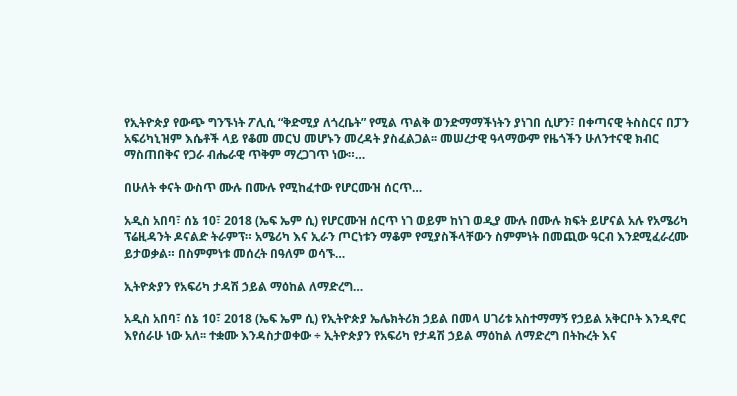የኢትዮጵያ የውጭ ግንኙነት ፖሊሲ “ቅድሚያ ለጎረቤት” የሚል ጥልቅ ወንድማማችነትን ያነገበ ሲሆን፣ በቀጣናዊ ትስስርና በፓን አፍሪካኒዝም እሴቶች ላይ የቆመ መርህ መሆኑን መረዳት ያስፈልጋል፡፡ መሠረታዊ ዓላማውም የዜጎችን ሁለንተናዊ ክብር ማስጠበቅና የጋራ ብሔራዊ ጥቅም ማረጋገጥ ነው።…

በሁለት ቀናት ውስጥ ሙሉ በሙሉ የሚከፈተው የሆርሙዝ ሰርጥ…

አዲስ አበባ፣ ሰኔ 10፣ 2018 (ኤፍ ኤም ሲ) የሆርሙዝ ሰርጥ ነገ ወይም ከነገ ወዲያ ሙሉ በሙሉ ክፍት ይሆናል አሉ የአሜሪካ ፕሬዚዳንት ዶናልድ ትራምፕ። አሜሪካ እና ኢራን ጦርነቱን ማቆም የሚያስችላቸውን ስምምነት በመጪው ዓርብ እንደሚፈራረሙ ይታወቃል። በስምምነቱ መሰረት በዓለም ወሳኙ…

ኢትዮጵያን የአፍሪካ ታዳሽ ኃይል ማዕከል ለማድረግ…

አዲስ አበባ፣ ሰኔ 10፣ 2018 (ኤፍ ኤም ሲ) የኢትዮጵያ ኤሌክትሪክ ኃይል በመላ ሀገሪቱ አስተማማኝ የኃይል አቅርቦት እንዲኖር እየሰራሁ ነው አለ፡፡ ተቋሙ እንዳስታወቀው ÷ ኢትዮጵያን የአፍሪካ የታዳሽ ኃይል ማዕከል ለማድረግ በትኩረት እና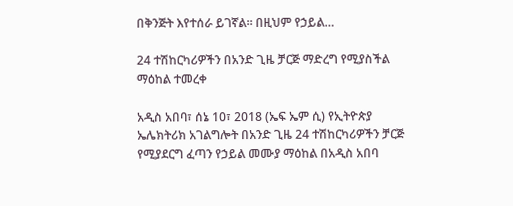በቅንጅት እየተሰራ ይገኛል፡፡ በዚህም የኃይል…

24 ተሽከርካሪዎችን በአንድ ጊዜ ቻርጅ ማድረግ የሚያስችል ማዕከል ተመረቀ

አዲስ አበባ፣ ሰኔ 10፣ 2018 (ኤፍ ኤም ሲ) የኢትዮጵያ ኤሌክትሪክ አገልግሎት በአንድ ጊዜ 24 ተሽከርካሪዎችን ቻርጅ የሚያደርግ ፈጣን የኃይል መሙያ ማዕከል በአዲስ አበባ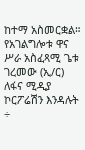ከተማ አስመርቋል። የአገልግሎቱ ዋና ሥራ አስፈጻሚ ጌቱ ገረመው (ኢ/ር) ለፋና ሚዲያ ኮርፖሬሽን እንዳሉት ÷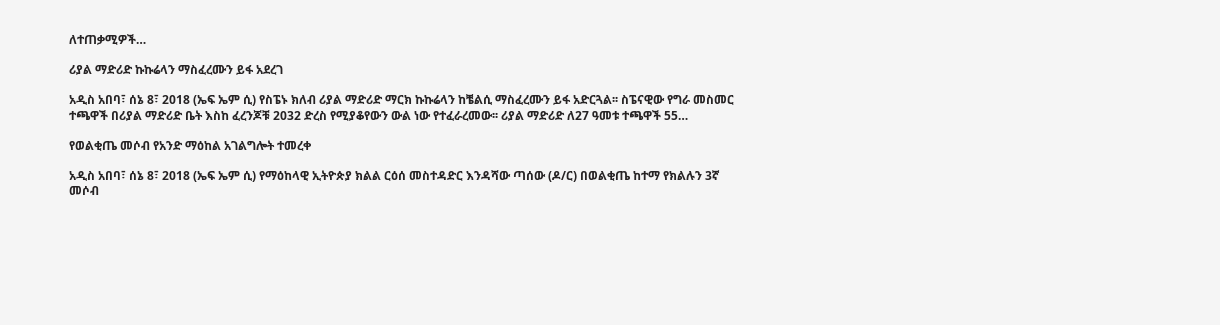ለተጠቃሚዎች…

ሪያል ማድሪድ ኩኩሬላን ማስፈረሙን ይፋ አደረገ

አዲስ አበባ፣ ሰኔ 8፣ 2018 (ኤፍ ኤም ሲ) የስፔኑ ክለብ ሪያል ማድሪድ ማርክ ኩኩሬላን ከቼልሲ ማስፈረሙን ይፋ አድርጓል፡፡ ስፔናዊው የግራ መስመር ተጫዋች በሪያል ማድሪድ ቤት እስከ ፈረንጆቹ 2032 ድረስ የሚያቆየውን ውል ነው የተፈራረመው፡፡ ሪያል ማድሪድ ለ27 ዓመቱ ተጫዋች 55…

የወልቂጤ መሶብ የአንድ ማዕከል አገልግሎት ተመረቀ

አዲስ አበባ፣ ሰኔ 8፣ 2018 (ኤፍ ኤም ሲ) የማዕከላዊ ኢትዮጵያ ክልል ርዕሰ መስተዳድር እንዳሻው ጣሰው (ዶ/ር) በወልቂጤ ከተማ የክልሉን 3ኛ መሶብ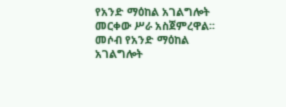የአንድ ማዕከል አገልግሎት መርቀው ሥራ አስጀምረዋል፡፡ መሶብ የአንድ ማዕከል አገልግሎት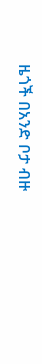ዜጎች በአንድ ቦታ ብዙ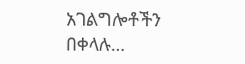አገልግሎቶችን በቀላሉ…